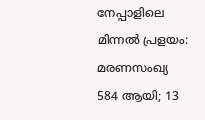നേപ്പാളിലെ മിന്നൽ പ്രളയം: മരണസംഖ്യ 584 ആയി; 13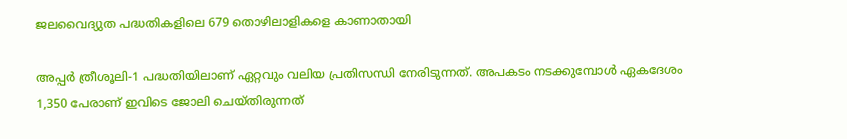ജലവൈദ്യുത പദ്ധതികളിലെ 679 തൊഴിലാളികളെ കാണാതായി

അപ്പർ ത്രീശൂലി-1 പദ്ധതിയിലാണ് ഏറ്റവും വലിയ പ്രതിസന്ധി നേരിടുന്നത്. അപകടം നടക്കുമ്പോൾ ഏകദേശം 1,350 പേരാണ് ഇവിടെ ജോലി ചെയ്തിരുന്നത്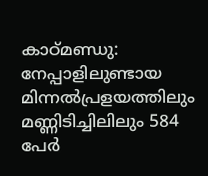കാഠ്മണ്ഡു: നേപ്പാളിലുണ്ടായ മിന്നൽപ്രളയത്തിലും മണ്ണിടിച്ചിലിലും 584 പേർ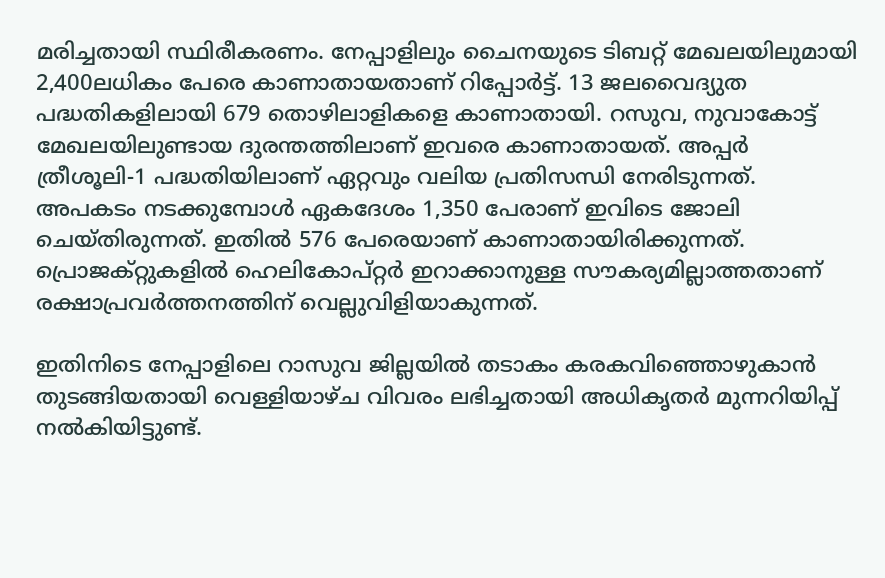മരിച്ചതായി സ്ഥിരീകരണം. നേപ്പാളിലും ചൈനയുടെ ടിബറ്റ് മേഖലയിലുമായി 2,400ലധികം പേരെ കാണാതായതാണ് റിപ്പോർട്ട്. 13 ജലവൈദ്യുത പദ്ധതികളിലായി 679 തൊഴിലാളികളെ കാണാതായി. റസുവ, നുവാകോട്ട് മേഖലയിലുണ്ടായ ദുരന്തത്തിലാണ് ഇവരെ കാണാതായത്. അപ്പർ ത്രീശൂലി-1 പദ്ധതിയിലാണ് ഏറ്റവും വലിയ പ്രതിസന്ധി നേരിടുന്നത്. അപകടം നടക്കുമ്പോൾ ഏകദേശം 1,350 പേരാണ് ഇവിടെ ജോലി ചെയ്തിരുന്നത്. ഇതിൽ 576 പേരെയാണ് കാണാതായിരിക്കുന്നത്. പ്രൊജക്റ്റുകളിൽ ഹെലികോപ്റ്റർ ഇറാക്കാനുള്ള സൗകര്യമില്ലാത്തതാണ് രക്ഷാപ്രവർത്തനത്തിന് വെല്ലുവിളിയാകുന്നത്.

ഇതിനിടെ നേപ്പാളിലെ റാസുവ ജില്ലയിൽ തടാകം കരകവിഞ്ഞൊഴുകാൻ തുടങ്ങിയതായി വെള്ളിയാഴ്ച വിവരം ലഭിച്ചതായി അധികൃതർ മുന്നറിയിപ്പ് നൽകിയിട്ടുണ്ട്.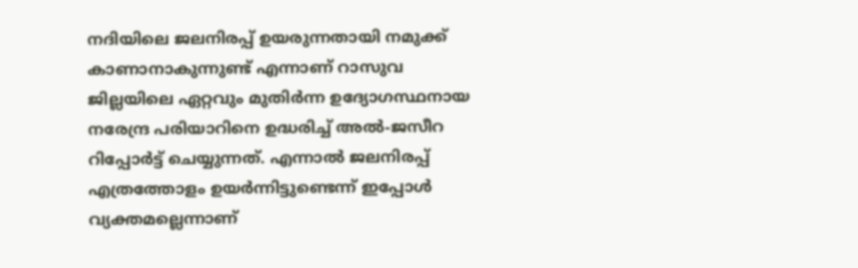നദിയിലെ ജലനിരപ്പ് ഉയരുന്നതായി നമുക്ക് കാണാനാകുന്നുണ്ട് എന്നാണ് റാസുവ ജില്ലയിലെ ഏറ്റവും മുതിർന്ന ഉദ്യോഗസ്ഥനായ നരേന്ദ്ര പരിയാറിനെ ഉദ്ധരിച്ച് അൽ-ജസീറ റിപ്പോർട്ട് ചെയ്യുന്നത്. എന്നാൽ ജലനിരപ്പ് എത്രത്തോളം ഉയർന്നിട്ടുണ്ടെന്ന് ഇപ്പോൾ വ്യക്തമല്ലെന്നാണ്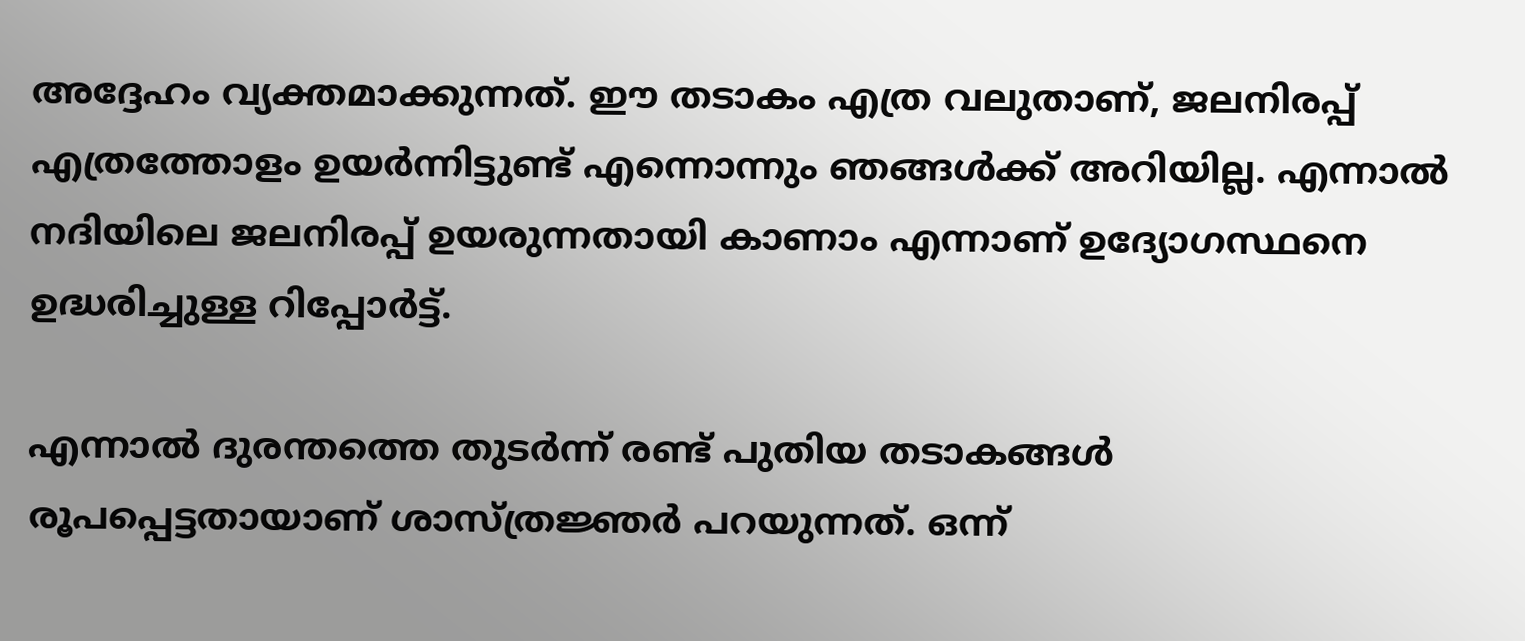അദ്ദേഹം വ്യക്തമാക്കുന്നത്. ഈ തടാകം എത്ര വലുതാണ്, ജലനിരപ്പ് എത്രത്തോളം ഉയർന്നിട്ടുണ്ട് എന്നൊന്നും ഞങ്ങൾക്ക് അറിയില്ല. എന്നാൽ നദിയിലെ ജലനിരപ്പ് ഉയരുന്നതായി കാണാം എന്നാണ് ഉദ്യോഗസ്ഥനെ ഉദ്ധരിച്ചുള്ള റിപ്പോർട്ട്.

എന്നാൽ ദുരന്തത്തെ തുടർന്ന് രണ്ട് പുതിയ തടാകങ്ങൾ രൂപപ്പെട്ടതായാണ് ശാസ്ത്രജ്ഞർ പറയുന്നത്. ഒന്ന്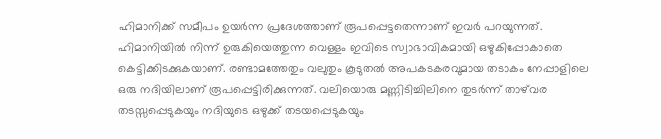ഹിമാനിക്ക് സമീപം ഉയർന്ന പ്രദേശത്താണ് രൂപപ്പെട്ടതെന്നാണ് ഇവർ പറയുന്നത്. ഹിമാനിയിൽ നിന്ന് ഉരുകിയെത്തുന്ന വെള്ളം ഇവിടെ സ്വാഭാവികമായി ഒഴുകിപ്പോകാതെ കെട്ടിക്കിടക്കുകയാണ്. രണ്ടാമത്തേതും വലുതും കൂടുതൽ അപകടകരവുമായ തടാകം നേപ്പാളിലെ ഒരു നദിയിലാണ് രൂപപ്പെട്ടിരിക്കുന്നത്. വലിയൊരു മണ്ണിടിച്ചിലിനെ തുടർന്ന് താഴ്‌വര തടസ്സപ്പെടുകയും നദിയുടെ ഒഴുക്ക് തടയപ്പെടുകയും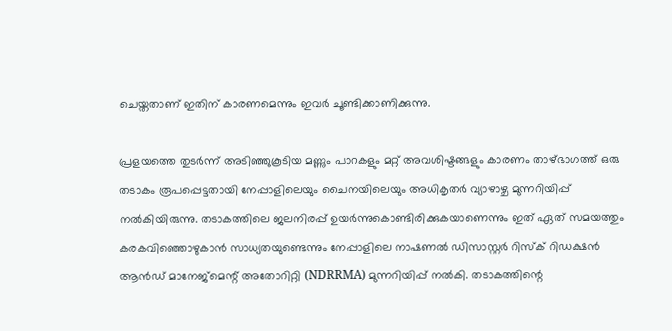ചെയ്തതാണ് ഇതിന് കാരണമെന്നും ഇവർ ചൂണ്ടിക്കാണിക്കുന്നു.

പ്രളയത്തെ തുടർന്ന് അടിഞ്ഞുകൂടിയ മണ്ണും പാറകളും മറ്റ് അവശിഷ്ടങ്ങളും കാരണം താഴ്‌ഭാഗത്ത് ഒരു തടാകം രൂപപ്പെട്ടതായി നേപ്പാളിലെയും ചൈനയിലെയും അധികൃതർ വ്യാഴാഴ്ച മുന്നറിയിപ്പ് നൽകിയിരുന്നു. തടാകത്തിലെ ജലനിരപ്പ് ഉയർന്നുകൊണ്ടിരിക്കുകയാണെന്നും ഇത് ഏത് സമയത്തും കരകവിഞ്ഞൊഴുകാൻ സാധ്യതയുണ്ടെന്നും നേപ്പാളിലെ നാഷണൽ ഡിസാസ്റ്റർ റിസ്‌ക് റിഡക്ഷൻ ആൻഡ് മാനേജ്‌മെന്റ് അതോറിറ്റി (NDRRMA) മുന്നറിയിപ്പ് നൽകി. തടാകത്തിന്റെ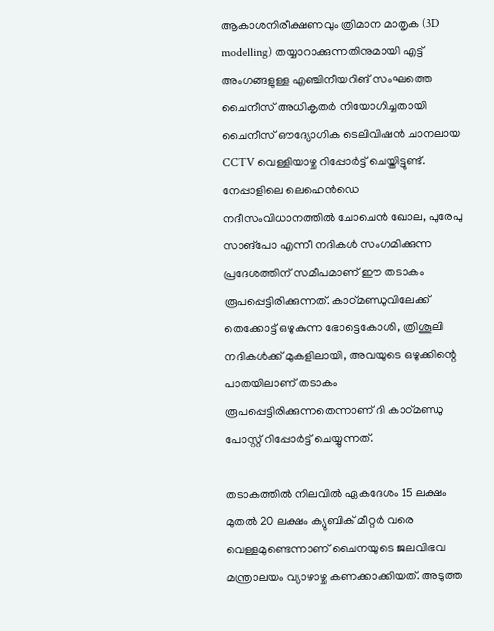ആകാശനിരീക്ഷണവും ത്രിമാന മാതൃക (3D modelling) തയ്യാറാക്കുന്നതിനുമായി എട്ട് അംഗങ്ങളുള്ള എഞ്ചിനീയറിങ് സംഘത്തെ ചൈനീസ് അധികൃതർ നിയോഗിച്ചതായി ചൈനീസ് ഔദ്യോഗിക ടെലിവിഷൻ ചാനലായ CCTV വെള്ളിയാഴ്ച റിപ്പോർട്ട് ചെയ്തിട്ടുണ്ട്. നേപ്പാളിലെ ലെഹെൻഡെ നദീസംവിധാനത്തിൽ ചോചെൻ ഖോല, പുരേപു സാങ്പോ എന്നീ നദികൾ സംഗമിക്കുന്ന പ്രദേശത്തിന് സമീപമാണ് ഈ തടാകം രൂപപ്പെട്ടിരിക്കുന്നത്. കാഠ്മണ്ഡുവിലേക്ക് തെക്കോട്ട് ഒഴുകുന്ന ഭോട്ടെകോശി, ത്രിശൂലി നദികൾക്ക് മുകളിലായി, അവയുടെ ഒഴുക്കിന്റെ പാതയിലാണ് തടാകം രൂപപ്പെട്ടിരിക്കുന്നതെന്നാണ് ദി കാഠ്മണ്ഡു പോസ്റ്റ് റിപ്പോർട്ട് ചെയ്യുന്നത്.

തടാകത്തിൽ നിലവിൽ ഏകദേശം 15 ലക്ഷം മുതൽ 20 ലക്ഷം ക്യുബിക് മീറ്റർ വരെ വെള്ളമുണ്ടെന്നാണ് ചൈനയുടെ ജലവിഭവ മന്ത്രാലയം വ്യാഴാഴ്ച കണക്കാക്കിയത്. അടുത്ത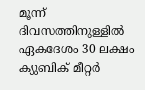മൂന്ന് ദിവസത്തിനുള്ളിൽ ഏകദേശം 30 ലക്ഷം ക്യുബിക് മീറ്റർ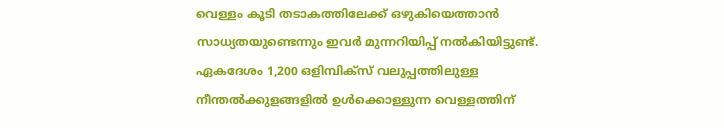വെള്ളം കൂടി തടാകത്തിലേക്ക് ഒഴുകിയെത്താൻ സാധ്യതയുണ്ടെന്നും ഇവർ മുന്നറിയിപ്പ് നൽകിയിട്ടുണ്ട്. ഏകദേശം 1,200 ഒളിമ്പിക്‌സ് വലുപ്പത്തിലുള്ള നീന്തൽക്കുളങ്ങളിൽ ഉൾക്കൊള്ളുന്ന വെള്ളത്തിന്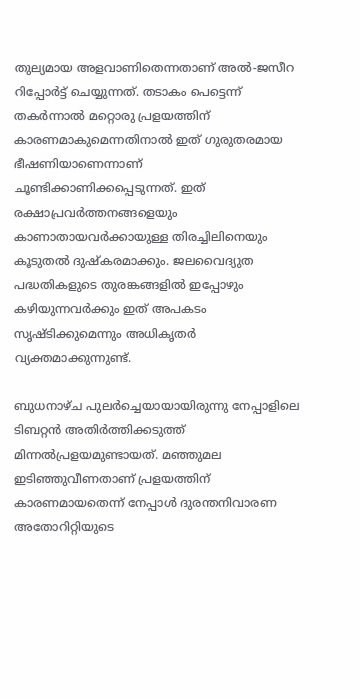തുല്യമായ അളവാണിതെന്നതാണ് അൽ-ജസീറ റിപ്പോർട്ട് ചെയ്യുന്നത്. തടാകം പെട്ടെന്ന് തകർന്നാൽ മറ്റൊരു പ്രളയത്തിന് കാരണമാകുമെന്നതിനാൽ ഇത് ഗുരുതരമായ ഭീഷണിയാണെന്നാണ് ചൂണ്ടിക്കാണിക്കപ്പെടുന്നത്. ഇത് രക്ഷാപ്രവർത്തനങ്ങളെയും കാണാതായവർക്കായുള്ള തിരച്ചിലിനെയും കൂടുതൽ ദുഷ്‌കരമാക്കും. ജലവൈദ്യുത പദ്ധതികളുടെ തുരങ്കങ്ങളിൽ ഇപ്പോഴും കഴിയുന്നവർക്കും ഇത് അപകടം സൃഷ്ടിക്കുമെന്നും അധികൃതർ വ്യക്തമാക്കുന്നുണ്ട്.

ബുധനാഴ്ച പുലർച്ചെയായായിരുന്നു നേപ്പാളിലെ ടിബറ്റൻ അതിർത്തിക്കടുത്ത് മിന്നൽപ്രളയമുണ്ടായത്. മഞ്ഞുമല ഇടിഞ്ഞുവീണതാണ് പ്രളയത്തിന് കാരണമായതെന്ന് നേപ്പാൾ ദുരന്തനിവാരണ അതോറിറ്റിയുടെ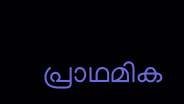പ്രാഥമിക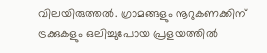വിലയിരുത്തൽ. ഗ്രാമങ്ങളും നൂറുകണക്കിന് ട്രക്കുകളും ഒലിച്ചുപോയ പ്രളയത്തിൽ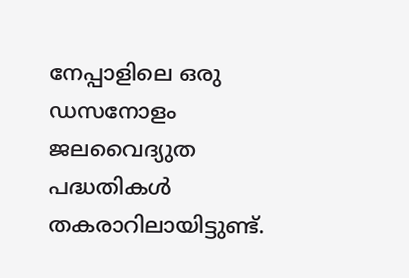നേപ്പാളിലെ ഒരു ഡസനോളം ജലവൈദ്യുത പദ്ധതികൾ തകരാറിലായിട്ടുണ്ട്.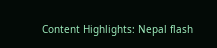Content Highlights: Nepal flash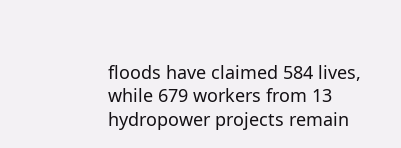floods have claimed 584 lives, while 679 workers from 13 hydropower projects remain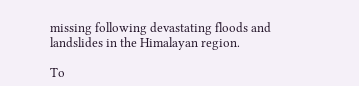missing following devastating floods and landslides in the Himalayan region.

To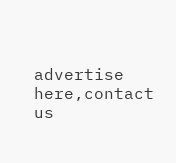advertise here,contact us